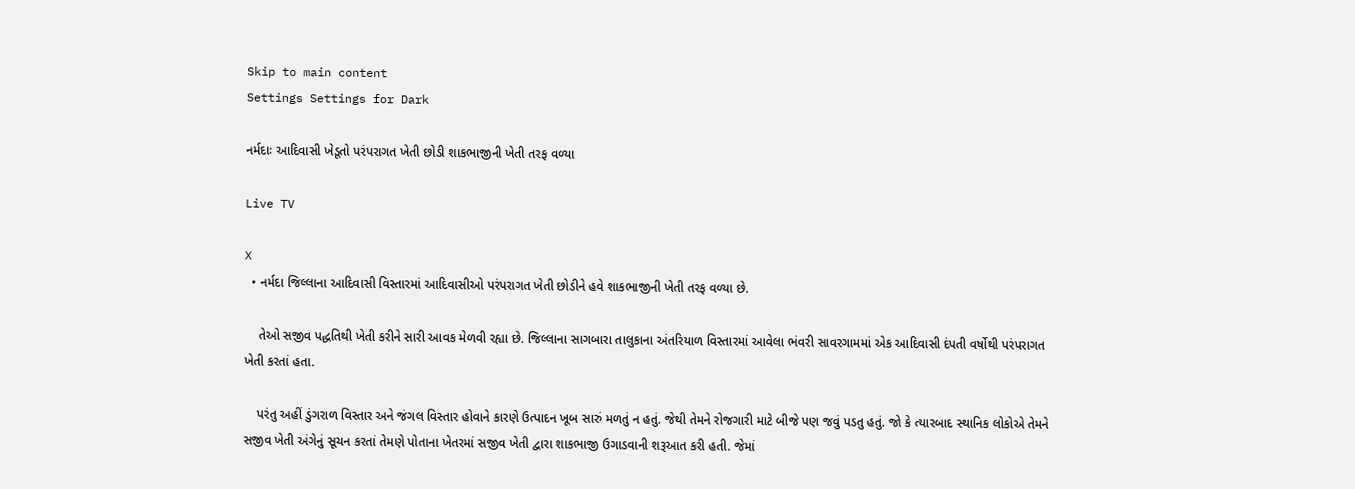Skip to main content
Settings Settings for Dark

નર્મદાઃ આદિવાસી ખેડૂતો પરંપરાગત ખેતી છોડી શાકભાજીની ખેતી તરફ વળ્યા

Live TV

X
  • નર્મદા જિલ્લાના આદિવાસી વિસ્તારમાં આદિવાસીઓ પરંપરાગત ખેતી છોડીને હવે શાકભાજીની ખેતી તરફ વળ્યા છે.

    તેઓ સજીવ પદ્ધતિથી ખેતી કરીને સારી આવક મેળવી રહ્યા છે. જિલ્લાના સાગબારા તાલુકાના અંતરિયાળ વિસ્તારમાં આવેલા ભંવરી સાવરગામમાં એક આદિવાસી દંપતી વર્ષોથી પરંપરાગત ખેતી કરતાં હતા.

    પરંતુ અહીં ડુંગરાળ વિસ્તાર અને જંગલ વિસ્તાર હોવાને કારણે ઉત્પાદન ખૂબ સારું મળતું ન હતું. જેથી તેમને રોજગારી માટે બીજે પણ જવું પડતુ હતું. જો કે ત્યારબાદ સ્થાનિક લોકોએ તેમને સજીવ ખેતી અંગેનું સૂચન કરતાં તેમણે પોતાના ખેતરમાં સજીવ ખેતી દ્વારા શાકભાજી ઉગાડવાની શરૂઆત કરી હતી. જેમાં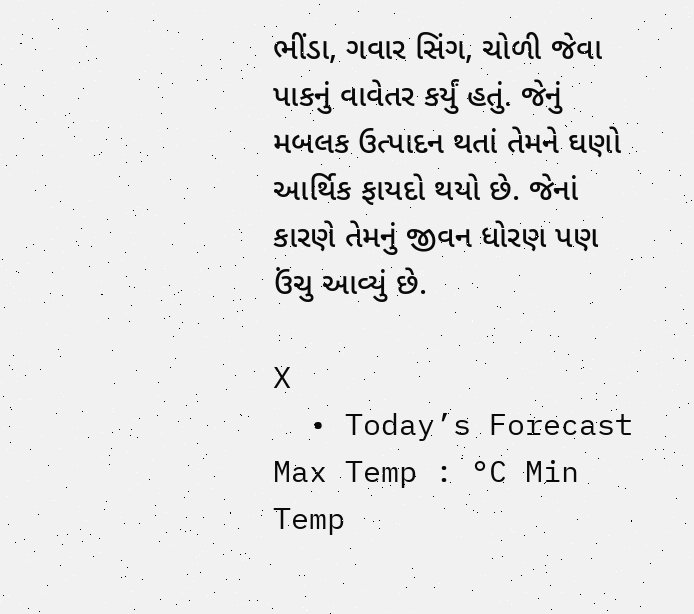ભીંડા, ગવાર સિંગ, ચોળી જેવા પાકનું વાવેતર કર્યું હતું. જેનું મબલક ઉત્પાદન થતાં તેમને ઘણો આર્થિક ફાયદો થયો છે. જેનાં કારણે તેમનું જીવન ધોરણ પણ ઉંચુ આવ્યું છે.

X
  • Today’s Forecast Max Temp : °C Min Temp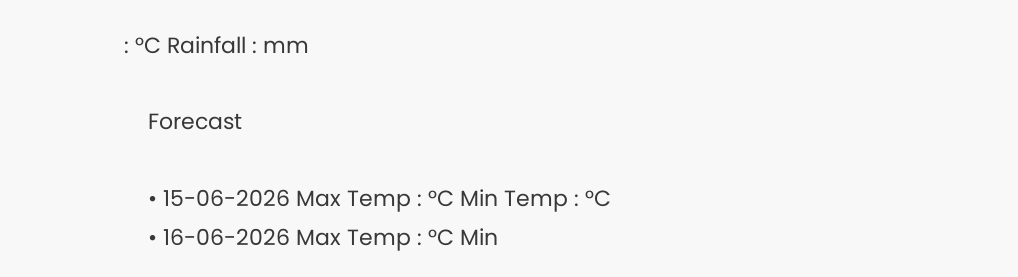: °C Rainfall : mm

    Forecast

    • 15-06-2026 Max Temp : °C Min Temp : °C
    • 16-06-2026 Max Temp : °C Min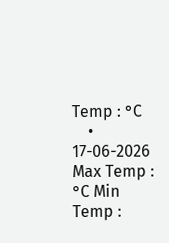Temp : °C
    • 17-06-2026 Max Temp : °C Min Temp :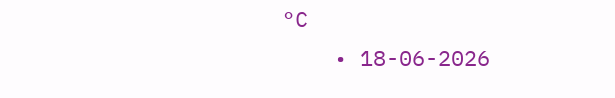°C
    • 18-06-2026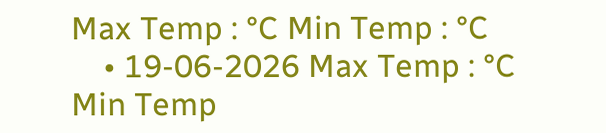Max Temp : °C Min Temp : °C
    • 19-06-2026 Max Temp : °C Min Temp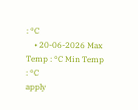: °C
    • 20-06-2026 Max Temp : °C Min Temp : °C
apply